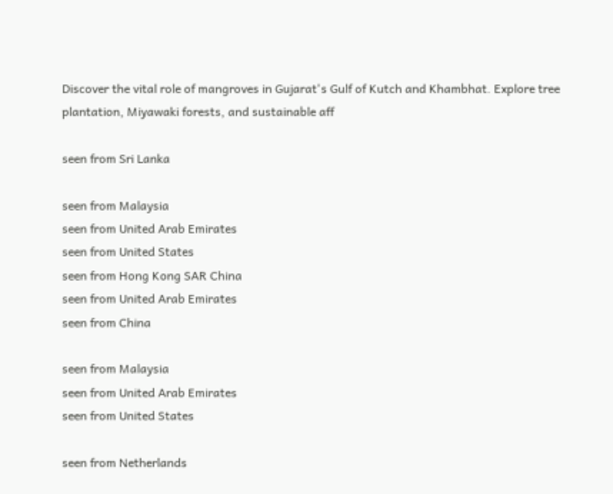Discover the vital role of mangroves in Gujarat's Gulf of Kutch and Khambhat. Explore tree plantation, Miyawaki forests, and sustainable aff

seen from Sri Lanka

seen from Malaysia
seen from United Arab Emirates
seen from United States
seen from Hong Kong SAR China
seen from United Arab Emirates
seen from China

seen from Malaysia
seen from United Arab Emirates
seen from United States

seen from Netherlands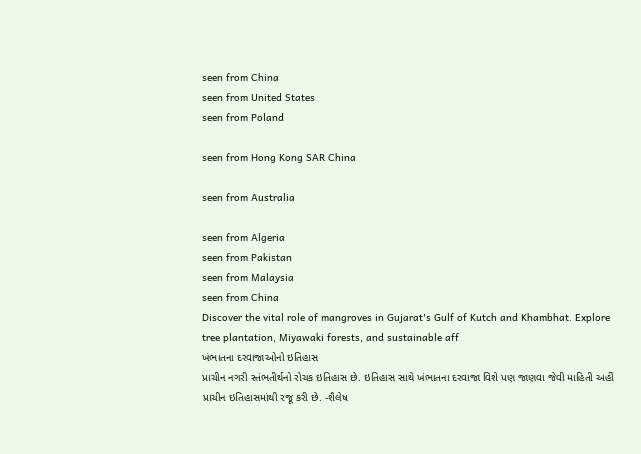seen from China
seen from United States
seen from Poland

seen from Hong Kong SAR China

seen from Australia

seen from Algeria
seen from Pakistan
seen from Malaysia
seen from China
Discover the vital role of mangroves in Gujarat's Gulf of Kutch and Khambhat. Explore tree plantation, Miyawaki forests, and sustainable aff
ખંભાતના દરવાજાઓનો ઇતિહાસ
પ્રાચીન નગરી સ્તંભતીર્થનો રોચક ઇતિહાસ છે. ઇતિહાસ સાથે ખંભાતના દરવાજા વિશે પણ જાણવા જેવી માહિતી અહીં પ્રાચીન ઇતિહાસમાંથી રજૂ કરી છે. -શૈલેષ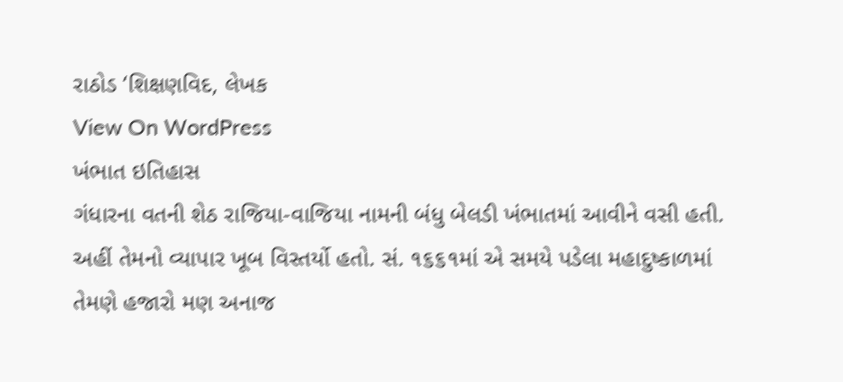રાઠોડ ‘શિક્ષણવિદ, લેખક
View On WordPress
ખંભાત ઇતિહાસ
ગંધારના વતની શેઠ રાજિયા-વાજિયા નામની બંધુ બેલડી ખંભાતમાં આવીને વસી હતી. અહીં તેમનો વ્યાપાર ખૂબ વિસ્તર્યો હતો. સં. ૧૬૬૧માં એ સમયે પડેલા મહાદુષ્કાળમાં તેમણે હજારો મણ અનાજ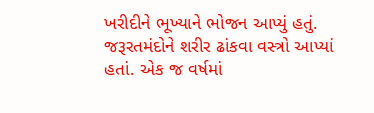ખરીદીને ભૂખ્યાને ભોજન આપ્યું હતું. જરૂરતમંદોને શરીર ઢાંકવા વસ્ત્રો આપ્યાં હતાં. એક જ વર્ષમાં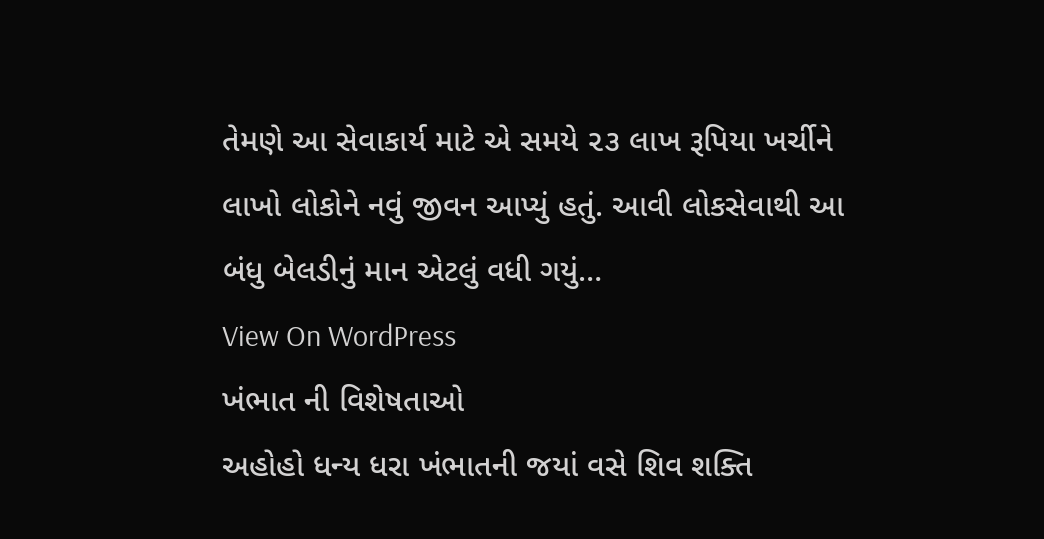તેમણે આ સેવાકાર્ય માટે એ સમયે ૨૩ લાખ રૂપિયા ખર્ચીને લાખો લોકોને નવું જીવન આપ્યું હતું. આવી લોકસેવાથી આ બંધુ બેલડીનું માન એટલું વધી ગયું…
View On WordPress
ખંભાત ની વિશેષતાઓ
અહોહો ધન્ય ધરા ખંભાતની જયાં વસે શિવ શક્તિ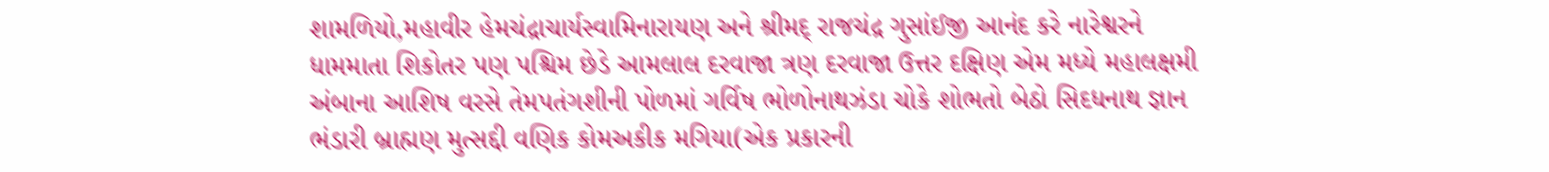શામળિયો,મહાવીર હેમચંદ્રાચાર્યસ્વામિનારાયણ અને શ્રીમદ્ રાજચંદ્ર ગુસાંઈજી આનંદ કરે નારેશ્વરને ધામમાતા શિકોતર પણ પશ્ચિમ છેડે આમલાલ દરવાજા ત્રણ દરવાજા ઉત્તર દક્ષિણ એમ મધ્યે મહાલક્ષમી અંબાના આશિષ વરસે તેમપતંગશીની પોળમાં ગર્વિષ ભોળોનાથઝંડા ચોકે શોભતો બેઠો સિદધનાથ જ્ઞાન ભંડારી બ્રાહ્મણ મુત્સદ્દી વણિક કોમઅકીક મગિયા(એક પ્રકારની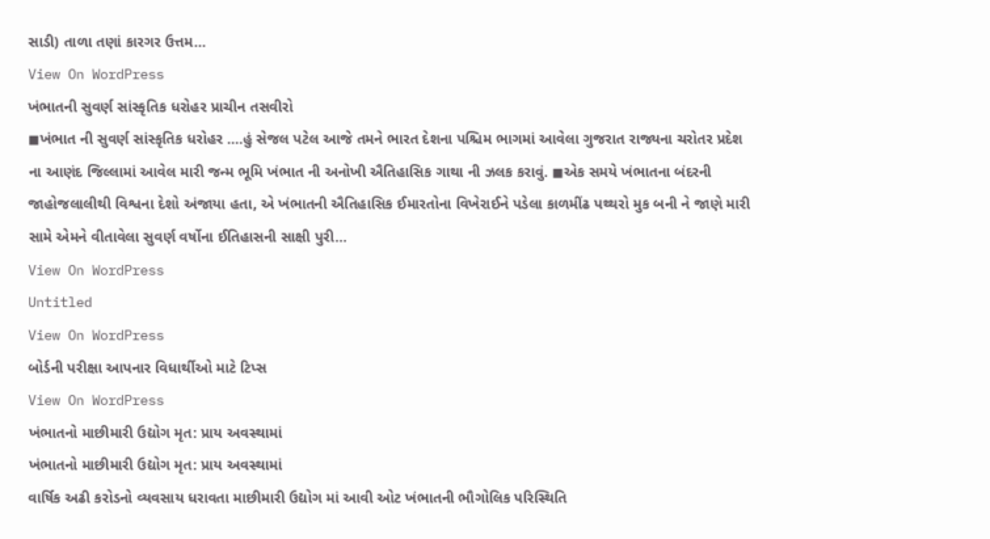સાડી) તાળા તણાં કારગર ઉત્તમ…
View On WordPress
ખંભાતની સુવર્ણ સાંસ્કૃતિક ધરોહર પ્રાચીન તસવીરો
◼ખંભાત ની સુવર્ણ સાંસ્કૃતિક ધરોહર ….હું સેજલ પટેલ આજે તમને ભારત દેશના પશ્ચિમ ભાગમાં આવેલા ગુજરાત રાજ્યના ચરોતર પ્રદેશ ના આણંદ જિલ્લામાં આવેલ મારી જન્મ ભૂમિ ખંભાત ની અનોખી ઐતિહાસિક ગાથા ની ઝલક કરાવું. ◼એક સમયે ખંભાતના બંદરની જાહોજલાલીથી વિશ્વના દેશો અંજાયા હતા, એ ખંભાતની ઐતિહાસિક ઈમારતોના વિખેરાઈને પડેલા કાળમીંઢ પથ્થરો મુક બની ને જાણે મારી સામે એમને વીતાવેલા સુવર્ણ વર્ષોના ઈતિહાસની સાક્ષી પુરી…
View On WordPress
Untitled
View On WordPress
બોર્ડની પરીક્ષા આપનાર વિધાર્થીઓ માટે ટિપ્સ
View On WordPress
ખંભાતનો માછીમારી ઉદ્યોગ મૃત: પ્રાય અવસ્થામાં
ખંભાતનો માછીમારી ઉદ્યોગ મૃત: પ્રાય અવસ્થામાં
વાર્ષિક અઢી કરોડનો વ્યવસાય ધરાવતા માછીમારી ઉદ્યોગ માં આવી ઓટ ખંભાતની ભૌગોલિક પરિસ્થિતિ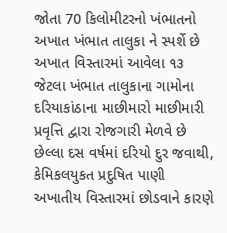જોતા 70 કિલોમીટરનો ખંભાતનો અખાત ખંભાત તાલુકા ને સ્પર્શે છે અખાત વિસ્તારમાં આવેલા ૧૩ જેટલા ખંભાત તાલુકાના ગામોના દરિયાકાંઠાના માછીમારો માછીમારી પ્રવૃત્તિ દ્વારા રોજગારી મેળવે છે છેલ્લા દસ વર્ષમાં દરિયો દુર જવાથી, કેમિકલયુકત પ્રદુષિત પાણી અખાતીય વિસ્તારમાં છોડવાને કારણે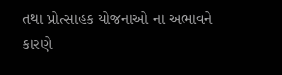તથા પ્રોત્સાહક યોજનાઓ ના અભાવને કારણે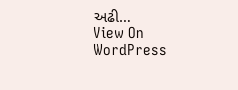અઢી…
View On WordPress